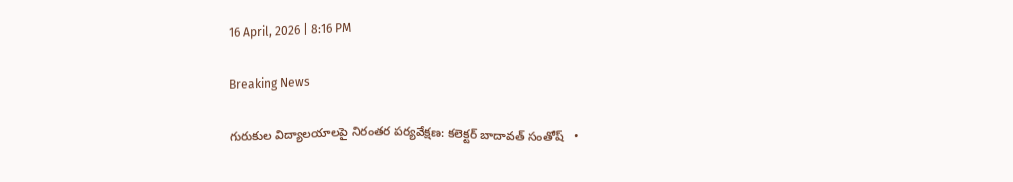16 April, 2026 | 8:16 PM

Breaking News

గురుకుల విద్యాలయాలపై నిరంతర పర్యవేక్షణ: కలెక్టర్ బాదావత్ సంతోష్   •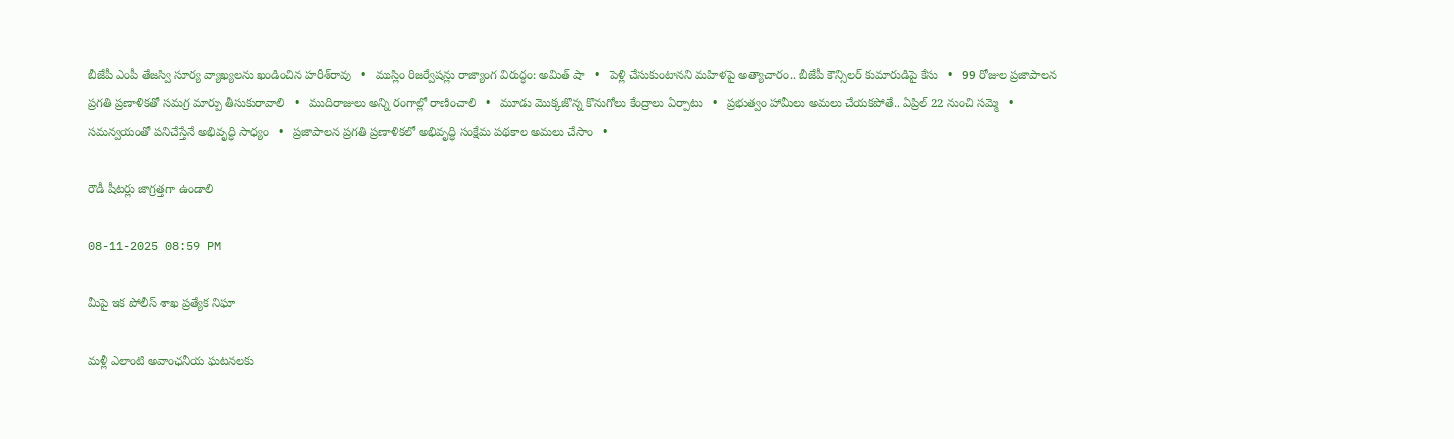బీజేపీ ఎంపీ తేజస్వి సూర్య వ్యాఖ్యలను ఖండించిన హరీశ్‌రావు   •   ముస్లిం రిజర్వేషన్లు రాజ్యాంగ విరుద్ధం: అమిత్ షా   •   పెళ్లి చేసుకుంటానని మహిళపై అత్యాచారం.. బీజేపీ కౌన్సిలర్ కుమారుడిపై కేసు   •   99 రోజుల ప్రజాపాలన ప్రగతి ప్రణాళికతో సమగ్ర మార్పు తీసుకురావాలి   •   ముదిరాజులు అన్ని రంగాల్లో రాణించాలి   •   మూడు మొక్కజొన్న కొనుగోలు కేంద్రాలు ఏర్పాటు   •   ప్రభుత్వం హామీలు అమలు చేయకపోతే.. ఏప్రిల్ 22 నుంచి సమ్మె   •   సమన్వయంతో పనిచేస్తేనే అభివృద్ధి సాధ్యం   •   ప్రజాపాలన ప్రగతి ప్రణాళికలో అభివృద్ధి సంక్షేమ పథకాల అమలు చేసాం   •

రౌడీ షీటర్లు జాగ్రత్తగా ఉండాలి

08-11-2025 08:59 PM

మీపై ఇక పోలీస్ శాఖ ప్రత్యేక నిఘా

మళ్లీ ఎలాంటి అవాంఛనీయ ఘటనలకు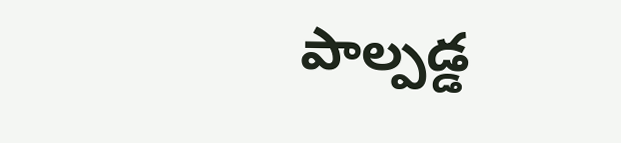పాల్పడ్డ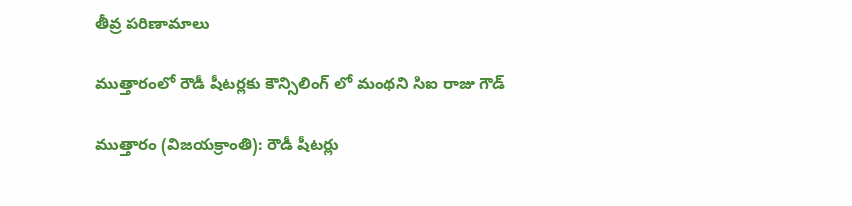తీవ్ర పరిణామాలు

ముత్తారంలో రౌడీ షీటర్లకు కౌన్సిలింగ్ లో మంథని సిఐ రాజు గౌడ్

ముత్తారం (విజయక్రాంతి): రౌడీ షీటర్లు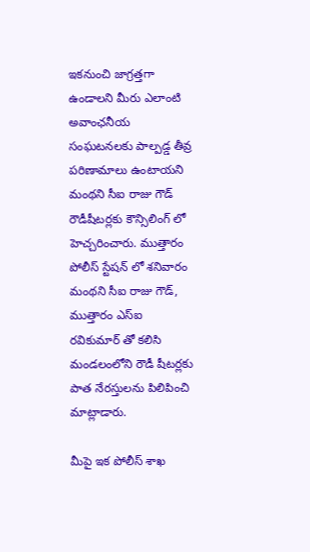ఇకనుంచి జాగ్రత్తగా ఉండాలని మీరు ఎలాంటి అవాంఛనీయ సంఘటనలకు పాల్పడ్డ తీవ్ర పరిణామాలు ఉంటాయని మంథని సీఐ రాజు గౌడ్ రౌడీషీటర్లకు కౌన్సిలింగ్ లో హెచ్చరించారు. ముత్తారం పోలీస్ స్టేషన్ లో శనివారం మంథని సీఐ రాజు గౌడ్, ముత్తారం ఎస్ఐ రవికుమార్ తో కలిసి మండలంలోని రౌడీ షీటర్లకు పాత నేరస్తులను పిలిపించి మాట్లాడారు.

మీపై ఇక పోలీస్ శాఖ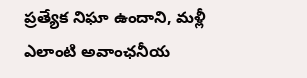ప్రత్యేక నిఘా ఉందాని, మళ్లీ ఎలాంటి అవాంఛనీయ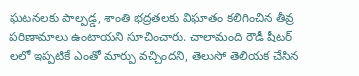ఘటనలకు పాల్పడ్డ, శాంతి భద్రతలకు విఘాతం కలిగించిన తీవ్ర పరిణామాలు ఉంటాయని సూచించారు. చాలామంది రౌడీ షీటర్ లలో ఇప్పటికే ఎంతో మార్పు వచ్చిందని, తెలుసో తెలియక చేసిన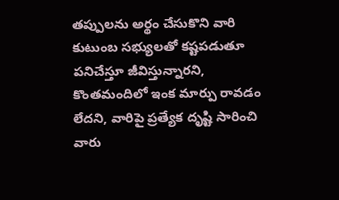తప్పులను అర్థం చేసుకొని వారి కుటుంబ సభ్యులతో కష్టపడుతూ పనిచేస్తూ జీవిస్తున్నారని, కొంతమందిలో ఇంక మార్పు రావడం లేదని, వారిపై ప్రత్యేక దృష్టి సారించి వారు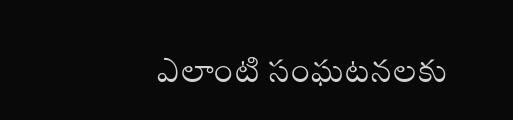ఎలాంటి సంఘటనలకు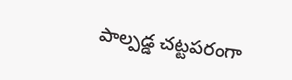పాల్పడ్డ చట్టపరంగా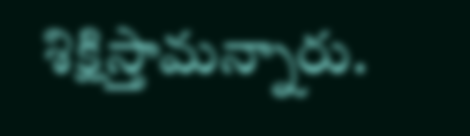శిక్షిస్తామన్నారు.